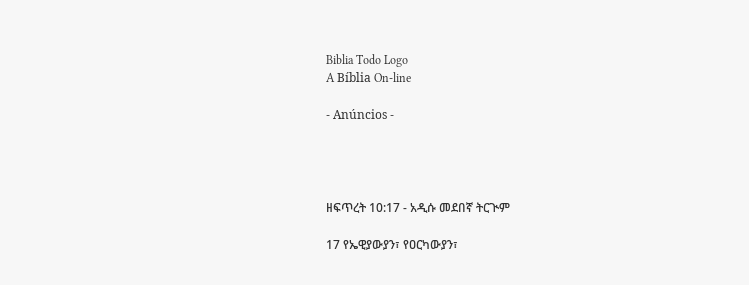Biblia Todo Logo
A Bíblia On-line

- Anúncios -




ዘፍጥረት 10:17 - አዲሱ መደበኛ ትርጒም

17 የኤዊያውያን፣ የዐርካውያን፣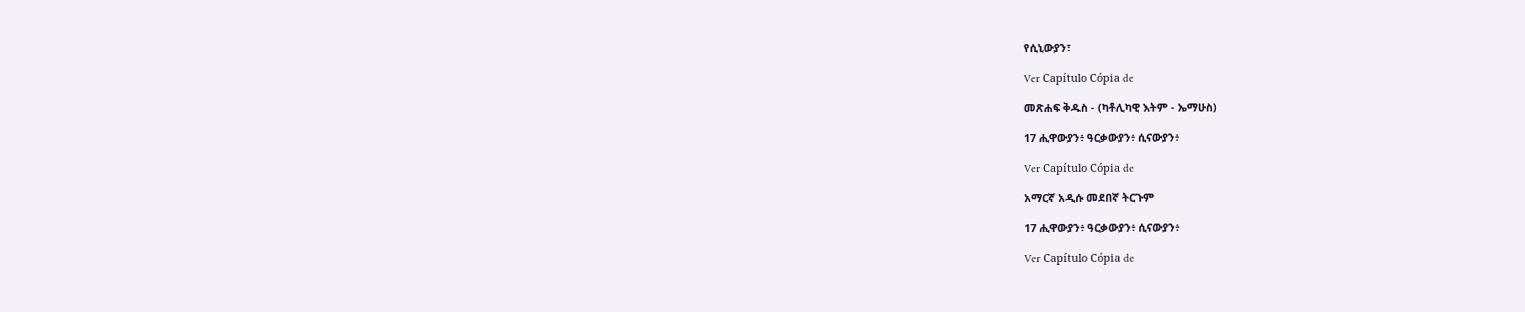የሲኒውያን፣

Ver Capítulo Cópia de

መጽሐፍ ቅዱስ - (ካቶሊካዊ እትም - ኤማሁስ)

17 ሒዋውያን፥ ዓርቃውያን፥ ሲናውያን፥

Ver Capítulo Cópia de

አማርኛ አዲሱ መደበኛ ትርጉም

17 ሒዋውያን፥ ዓርቃውያን፥ ሲናውያን፥

Ver Capítulo Cópia de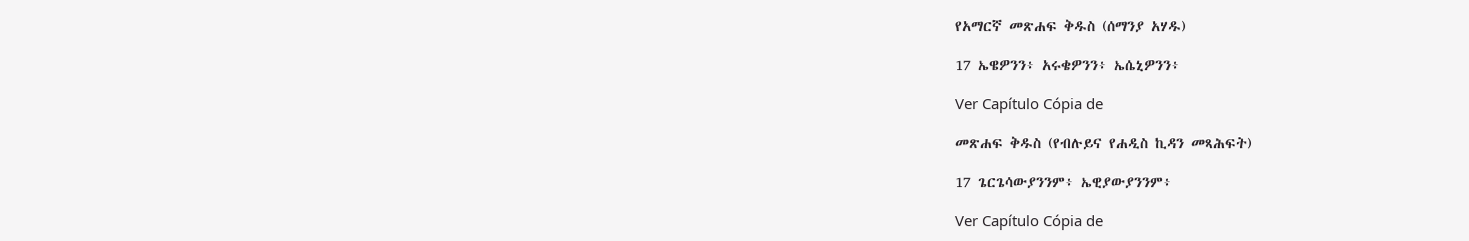የአማርኛ መጽሐፍ ቅዱስ (ሰማንያ አሃዱ)

17 ኤዌዎንን፥ አሩቄዎንን፥ ኤሴኒዎንን፥

Ver Capítulo Cópia de

መጽሐፍ ቅዱስ (የብሉይና የሐዲስ ኪዳን መጻሕፍት)

17 ጌርጌሳውያንንም፥ ኤዊያውያንንም፥

Ver Capítulo Cópia de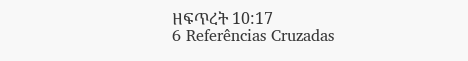ዘፍጥረት 10:17
6 Referências Cruzadas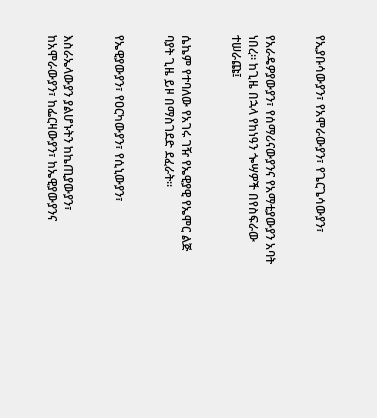የኢያቡሳውያን፣ የአሞራውያን፣ የጌርጌሳውያን፣


የአራዴዎያውያን፣ የሰማሪናውያንና የአማቲያውያን አባት ነበረ። ከጊዜ በኋላ የከነዓን ጐሣዎች በየስፍራው ተሠራጩ፤


ሴኬም የተባለው የአገሩ ገዥ የኤዊያዊ የኤሞር ልጅ ባያት ጊዜ ይዞ በማስገደድ ደፈራት።


የኤዊያውያን፣ የዐርካውያን፣ የሲኒውያን፣


እስራኤላውያን ያልሆኑትን ከኬጢያውያን፣ ከአሞራውያን፣ ከፌርዛውያን፣ ከኤዊያውያንና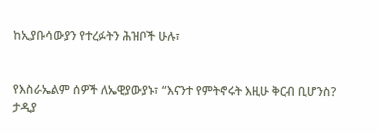ከኢያቡሳውያን የተረፉትን ሕዝቦች ሁሉ፣


የእስራኤልም ሰዎች ለኤዊያውያኑ፣ “እናንተ የምትኖሩት እዚሁ ቅርብ ቢሆንስ? ታዲያ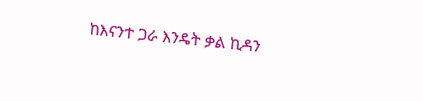ከእናንተ ጋራ እንዴት ቃል ኪዳን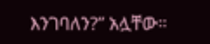እንገባለን?” አሏቸው።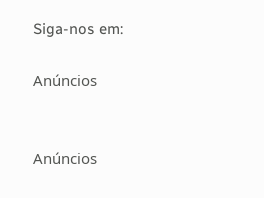Siga-nos em:

Anúncios


Anúncios